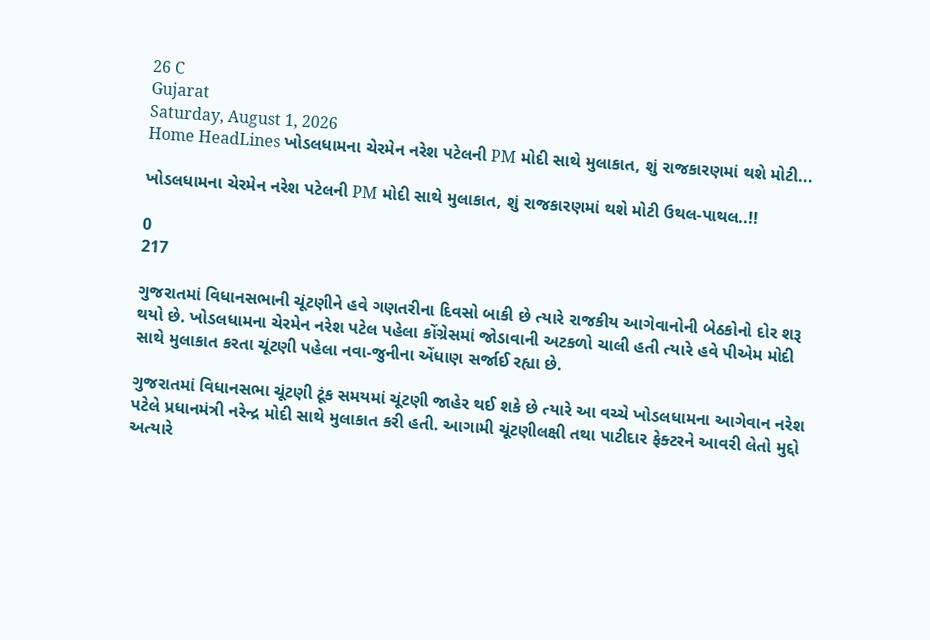26 C
Gujarat
Saturday, August 1, 2026
Home HeadLines ખોડલધામના ચેરમેન નરેશ પટેલની PM મોદી સાથે મુલાકાત, શું રાજકારણમાં થશે મોટી...

ખોડલધામના ચેરમેન નરેશ પટેલની PM મોદી સાથે મુલાકાત, શું રાજકારણમાં થશે મોટી ઉથલ-પાથલ..!!

0
217

ગુજરાતમાં વિધાનસભાની ચૂંટણીને હવે ગણતરીના દિવસો બાકી છે ત્યારે રાજકીય આગેવાનોની બેઠકોનો દોર શરૂ થયો છે. ખોડલધામના ચેરમેન નરેશ પટેલ પહેલા કોંગ્રેસમાં જોડાવાની અટકળો ચાલી હતી ત્યારે હવે પીએમ મોદી સાથે મુલાકાત કરતા ચૂંટણી પહેલા નવા-જુનીના એંધાણ સર્જાઈ રહ્યા છે.

ગુજરાતમાં વિધાનસભા ચૂંટણી ટૂંક સમયમાં ચૂંટણી જાહેર થઈ શકે છે ત્યારે આ વચ્ચે ખોડલધામના આગેવાન નરેશ પટેલે પ્રધાનમંત્રી નરેન્દ્ર મોદી સાથે મુલાકાત કરી હતી. આગામી ચૂંટણીલક્ષી તથા પાટીદાર ફેક્ટરને આવરી લેતો મુદ્દો અત્યારે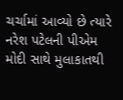ચર્ચામાં આવ્યો છે ત્યારે નરેશ પટેલની પીએમ મોદી સાથે મુલાકાતથી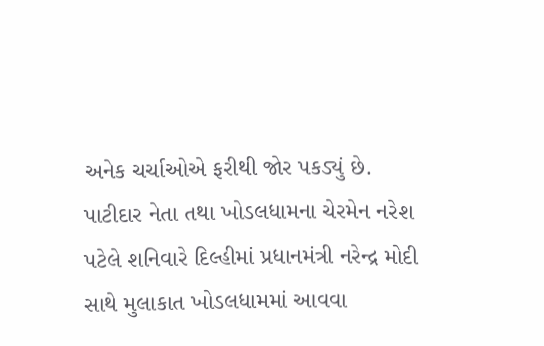અનેક ચર્ચાઓએ ફરીથી જોર પકડ્યું છે.  પાટીદાર નેતા તથા ખોડલધામના ચેરમેન નરેશ પટેલે શનિવારે દિલ્હીમાં પ્રધાનમંત્રી નરેન્દ્ર મોદી સાથે મુલાકાત ખોડલધામમાં આવવા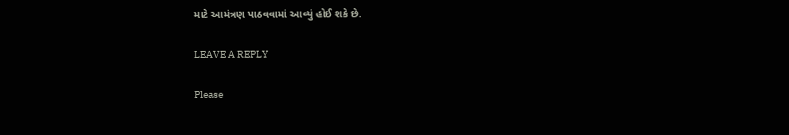માટે આમંત્રણ પાઠવવામાં આવ્યું હોઈ શકે છે.

LEAVE A REPLY

Please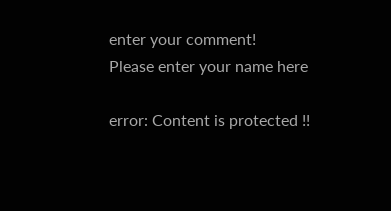enter your comment!
Please enter your name here

error: Content is protected !!